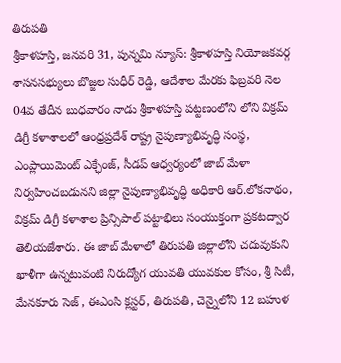తిరుపతి
శ్రీకాళహస్తి, జనవరి 31, పున్నమి న్యూస్: శ్రీకాళహస్తి నియోజకవర్గ శాసనసభ్యులు బొజ్జల సుధీర్ రెడ్డి, ఆదేశాల మేరకు ఫిబ్రవరి నెల 04వ తేదీన బుధవారం నాడు శ్రీకాళహస్తి పట్టణంలోని లోని విక్రమ్ డిగ్రీ కళాశాలలో ఆంధ్రప్రదేశ్ రాష్ట్ర నైపుణ్యాభివృద్ధి సంస్థ, ఎంప్లాయిమెంట్ ఎక్ఛేంజ్, సీడప్ ఆధ్వర్యంలో జాబ్ మేళా నిర్వహించబడునని జిల్లా నైపుణ్యాభివృద్ధి అధికారి ఆర్.లోకనాథం, విక్రమ్ డిగ్రీ కళాశాల ప్రిన్సిపాల్ పట్టాభిలు సంయుక్తంగా ప్రకటద్వార తెలియజేశారు. ఈ జాబ్ మేళాలో తిరుపతి జిల్లాలోని చదువుకుని ఖాళీగా ఉన్నటువంటి నిరుద్యోగ యువతి యువకుల కోసం, శ్రీ సిటీ, మేనకూరు సెజ్ , ఈఎంసి క్లస్టర్, తిరుపతి, చెన్నైలోని 12 బహుళ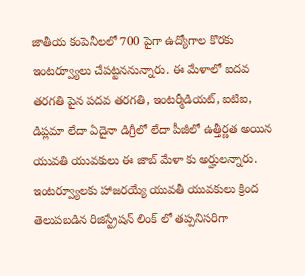జాతీయ కంపెనీలలో 700 పైగా ఉద్యోగాల కొరకు ఇంటర్వ్యూలు చేపట్టననున్నారు. ఈ మేళాలో ఐదవ తరగతి పైన పదవ తరగతి, ఇంటర్మీడియట్, ఐటిఐ, డిప్లమా లేదా ఏదైనా డిగ్రీలో లేదా పీజీలో ఉత్తీర్ణత అయిన యువతి యువకులు ఈ జాబ్ మేళా కు అర్హులన్నారు. ఇంటర్వ్యూలకు హాజరయ్యే యువతీ యువకులు క్రింద తెలుపబడిన రిజిస్ట్రేషన్ లింక్ లో తప్పనిసరిగా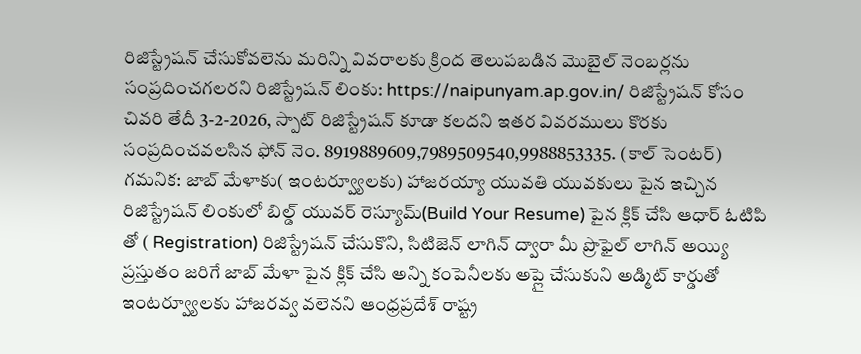రిజిస్ట్రేషన్ చేసుకోవలెను మరిన్ని వివరాలకు క్రింద తెలుపబడిన మొబైల్ నెంబర్లను సంప్రదించగలరని రిజిస్ట్రేషన్ లింకు: https://naipunyam.ap.gov.in/ రిజిస్ట్రేషన్ కోసం చివరి తేదీ 3-2-2026, స్పాట్ రిజిస్ట్రేషన్ కూడా కలదని ఇతర వివరములు కొరకు సంప్రదించవలసిన ఫోన్ నెం. 8919889609,7989509540,9988853335. (కాల్ సెంటర్) గమనిక: జాబ్ మేళాకు( ఇంటర్వ్యూలకు) హాజరయ్యా యువతి యువకులు పైన ఇచ్చిన రిజిస్ట్రేషన్ లింకులో బిల్డ్ యువర్ రెస్యూమ్(Build Your Resume) పైన క్లిక్ చేసి ఆధార్ ఓటిపి తో ( Registration) రిజిస్ట్రేషన్ చేసుకొని, సిటిజెన్ లాగిన్ ద్వారా మీ ప్రొఫైల్ లాగిన్ అయ్యి ప్రస్తుతం జరిగే జాబ్ మేళా పైన క్లిక్ చేసి అన్ని కంపెనీలకు అప్లై చేసుకుని అడ్మిట్ కార్డుతో ఇంటర్వ్యూలకు హాజరవ్వ వలెనని ఆంధ్రప్రదేశ్ రాష్ట్ర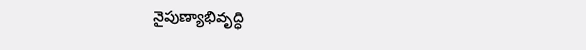నైపుణ్యాభివృద్ధి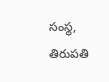సంస్థ, తిరుపతి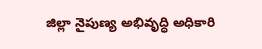జిల్లా నైపుణ్య అభివృద్ధి అధికారి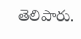తెలిపారు.